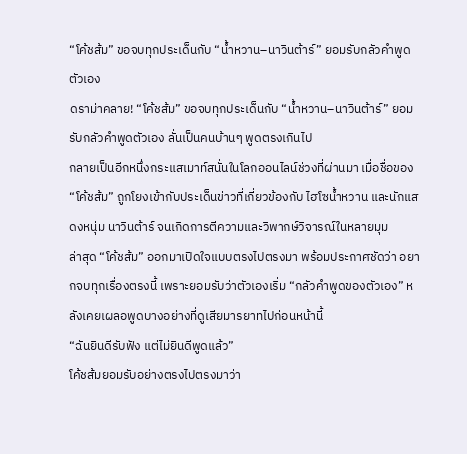“โค้ชส้ม” ขอจบทุกประเด็นกับ “น้ำหวาน–นาวินต้าร์” ยอมรับกลัวคำพูดตัวเอง
ดราม่าคลาย! “โค้ชส้ม” ขอจบทุกประเด็นกับ “น้ำหวาน–นาวินต้าร์” ยอมรับกลัวคำพูดตัวเอง ลั่นเป็นคนบ้านๆ พูดตรงเกินไป
กลายเป็นอีกหนึ่งกระแสเมาท์สนั่นในโลกออนไลน์ช่วงที่ผ่านมา เมื่อชื่อของ “โค้ชส้ม” ถูกโยงเข้ากับประเด็นข่าวที่เกี่ยวข้องกับ ไฮโซน้ำหวาน และนักแสดงหนุ่ม นาวินต้าร์ จนเกิดการตีความและวิพากษ์วิจารณ์ในหลายมุม
ล่าสุด “โค้ชส้ม” ออกมาเปิดใจแบบตรงไปตรงมา พร้อมประกาศชัดว่า อยากจบทุกเรื่องตรงนี้ เพราะยอมรับว่าตัวเองเริ่ม “กลัวคำพูดของตัวเอง” หลังเคยเผลอพูดบางอย่างที่ดูเสียมารยาทไปก่อนหน้านี้
“ฉันยินดีรับฟัง แต่ไม่ยินดีพูดแล้ว”
โค้ชส้มยอมรับอย่างตรงไปตรงมาว่า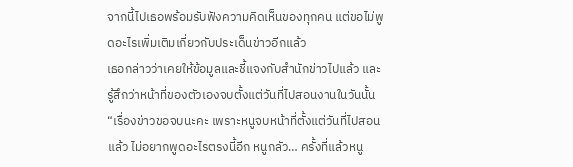จากนี้ไปเธอพร้อมรับฟังความคิดเห็นของทุกคน แต่ขอไม่พูดอะไรเพิ่มเติมเกี่ยวกับประเด็นข่าวอีกแล้ว
เธอกล่าวว่าเคยให้ข้อมูลและชี้แจงกับสำนักข่าวไปแล้ว และรู้สึกว่าหน้าที่ของตัวเองจบตั้งแต่วันที่ไปสอนงานในวันนั้น
“เรื่องข่าวขอจบนะคะ เพราะหนูจบหน้าที่ตั้งแต่วันที่ไปสอนแล้ว ไม่อยากพูดอะไรตรงนี้อีก หนูกลัว… ครั้งที่แล้วหนู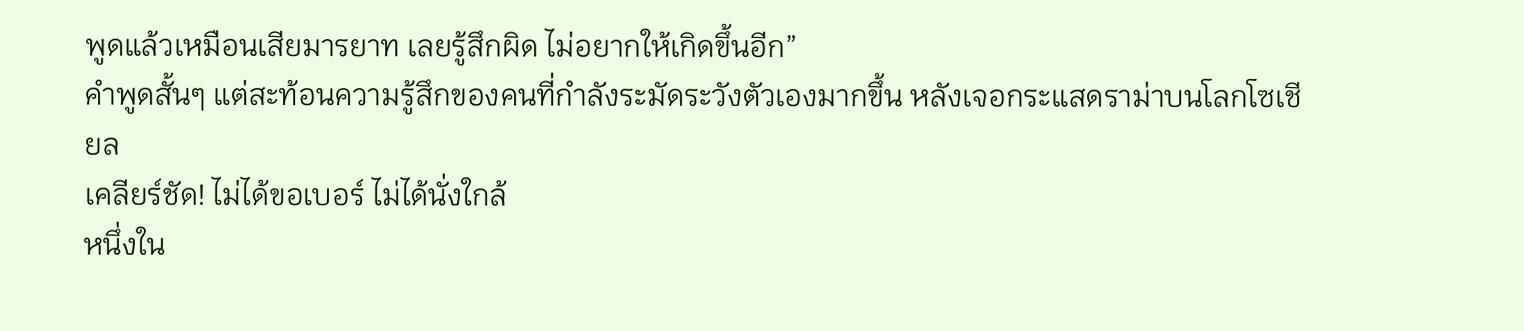พูดแล้วเหมือนเสียมารยาท เลยรู้สึกผิด ไม่อยากให้เกิดขึ้นอีก”
คำพูดสั้นๆ แต่สะท้อนความรู้สึกของคนที่กำลังระมัดระวังตัวเองมากขึ้น หลังเจอกระแสดราม่าบนโลกโซเชียล
เคลียร์ชัด! ไม่ได้ขอเบอร์ ไม่ได้นั่งใกล้
หนึ่งใน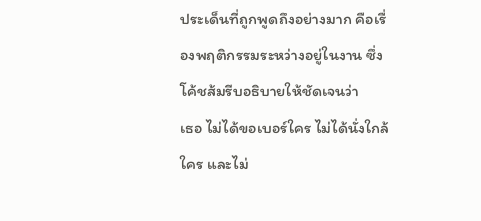ประเด็นที่ถูกพูดถึงอย่างมาก คือเรื่องพฤติกรรมระหว่างอยู่ในงาน ซึ่งโค้ชส้มรีบอธิบายให้ชัดเจนว่า
เธอ ไม่ได้ขอเบอร์ใคร ไม่ได้นั่งใกล้ใคร และไม่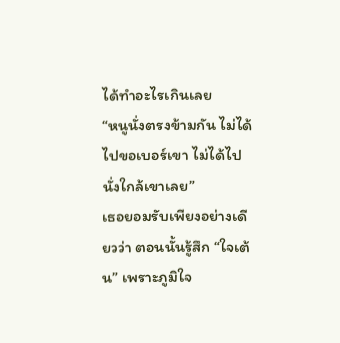ได้ทำอะไรเกินเลย
“หนูนั่งตรงข้ามกัน ไม่ได้ไปขอเบอร์เขา ไม่ได้ไปนั่งใกล้เขาเลย”
เธอยอมรับเพียงอย่างเดียวว่า ตอนนั้นรู้สึก “ใจเต้น” เพราะภูมิใจ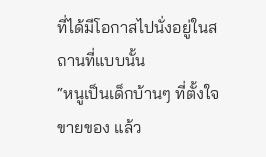ที่ได้มีโอกาสไปนั่งอยู่ในสถานที่แบบนั้น
“หนูเป็นเด็กบ้านๆ ที่ตั้งใจขายของ แล้ว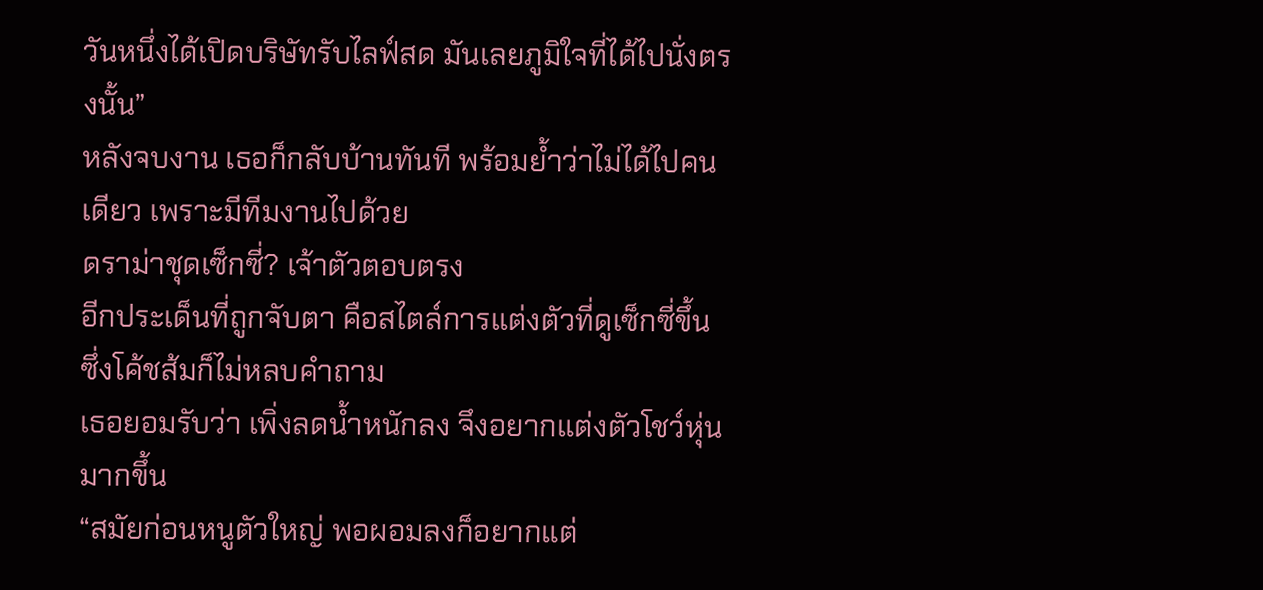วันหนึ่งได้เปิดบริษัทรับไลฟ์สด มันเลยภูมิใจที่ได้ไปนั่งตรงนั้น”
หลังจบงาน เธอก็กลับบ้านทันที พร้อมย้ำว่าไม่ได้ไปคนเดียว เพราะมีทีมงานไปด้วย
ดราม่าชุดเซ็กซี่? เจ้าตัวตอบตรง
อีกประเด็นที่ถูกจับตา คือสไตล์การแต่งตัวที่ดูเซ็กซี่ขึ้น ซึ่งโค้ชส้มก็ไม่หลบคำถาม
เธอยอมรับว่า เพิ่งลดน้ำหนักลง จึงอยากแต่งตัวโชว์หุ่นมากขึ้น
“สมัยก่อนหนูตัวใหญ่ พอผอมลงก็อยากแต่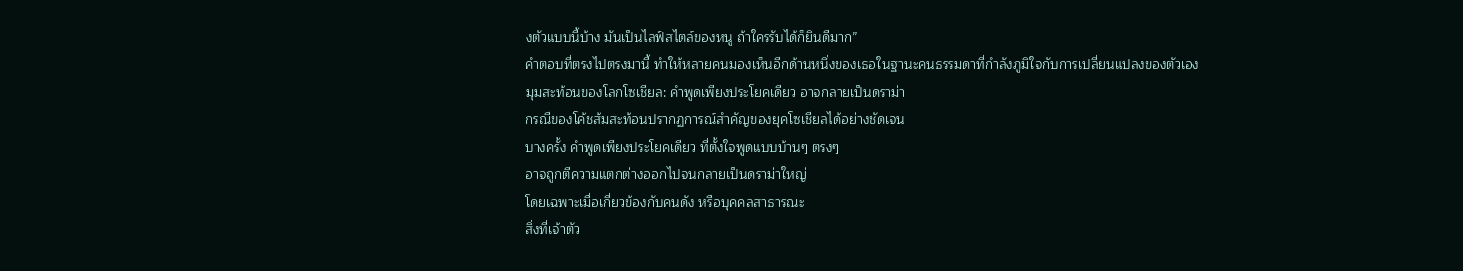งตัวแบบนี้บ้าง มันเป็นไลฟ์สไตล์ของหนู ถ้าใครรับได้ก็ยินดีมาก”
คำตอบที่ตรงไปตรงมานี้ ทำให้หลายคนมองเห็นอีกด้านหนึ่งของเธอในฐานะคนธรรมดาที่กำลังภูมิใจกับการเปลี่ยนแปลงของตัวเอง
มุมสะท้อนของโลกโซเชียล: คำพูดเพียงประโยคเดียว อาจกลายเป็นดราม่า
กรณีของโค้ชส้มสะท้อนปรากฏการณ์สำคัญของยุคโซเชียลได้อย่างชัดเจน
บางครั้ง คำพูดเพียงประโยคเดียว ที่ตั้งใจพูดแบบบ้านๆ ตรงๆ
อาจถูกตีความแตกต่างออกไปจนกลายเป็นดราม่าใหญ่
โดยเฉพาะเมื่อเกี่ยวข้องกับคนดัง หรือบุคคลสาธารณะ
สิ่งที่เจ้าตัว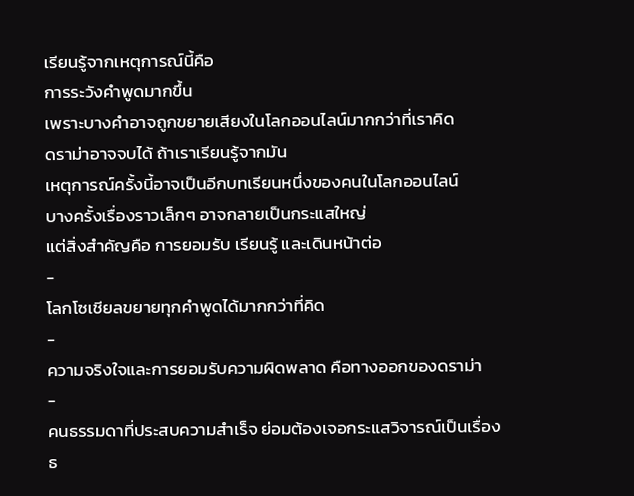เรียนรู้จากเหตุการณ์นี้คือ
การระวังคำพูดมากขึ้น
เพราะบางคำอาจถูกขยายเสียงในโลกออนไลน์มากกว่าที่เราคิด
ดราม่าอาจจบได้ ถ้าเราเรียนรู้จากมัน
เหตุการณ์ครั้งนี้อาจเป็นอีกบทเรียนหนึ่งของคนในโลกออนไลน์
บางครั้งเรื่องราวเล็กๆ อาจกลายเป็นกระแสใหญ่
แต่สิ่งสำคัญคือ การยอมรับ เรียนรู้ และเดินหน้าต่อ
-
โลกโซเชียลขยายทุกคำพูดได้มากกว่าที่คิด
-
ความจริงใจและการยอมรับความผิดพลาด คือทางออกของดราม่า
-
คนธรรมดาที่ประสบความสำเร็จ ย่อมต้องเจอกระแสวิจารณ์เป็นเรื่องธ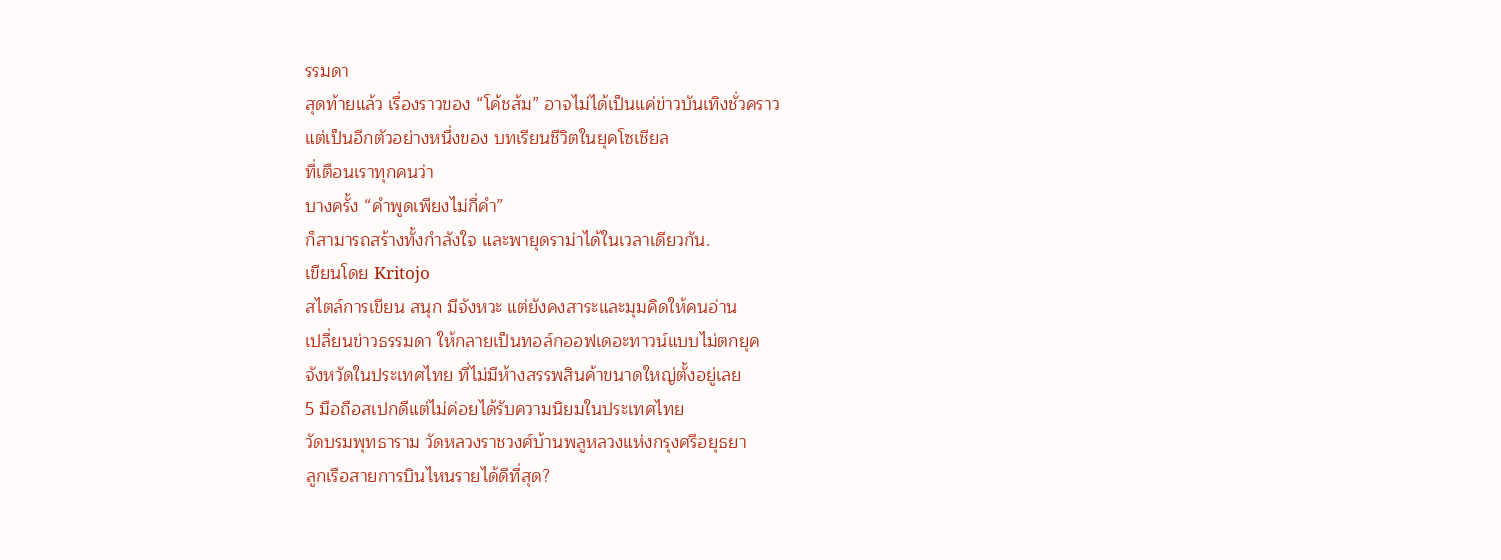รรมดา
สุดท้ายแล้ว เรื่องราวของ “โค้ชส้ม” อาจไม่ได้เป็นแค่ข่าวบันเทิงชั่วคราว
แต่เป็นอีกตัวอย่างหนึ่งของ บทเรียนชีวิตในยุคโซเชียล
ที่เตือนเราทุกคนว่า
บางครั้ง “คำพูดเพียงไม่กี่คำ”
ก็สามารถสร้างทั้งกำลังใจ และพายุดราม่าได้ในเวลาเดียวกัน.
เขียนโดย Kritojo
สไตล์การเขียน สนุก มีจังหวะ แต่ยังคงสาระและมุมคิดให้คนอ่าน
เปลี่ยนข่าวธรรมดา ให้กลายเป็นทอล์กออฟเดอะทาวน์แบบไม่ตกยุค
จังหวัดในประเทศไทย ที่ไม่มีห้างสรรพสินค้าขนาดใหญ่ตั้งอยู่เลย
5 มือถือสเปกดีแต่ไม่ค่อยได้รับความนิยมในประเทศไทย
วัดบรมพุทธาราม วัดหลวงราชวงศ์บ้านพลูหลวงแห่งกรุงศรีอยุธยา
ลูกเรือสายการบินไหนรายได้ดีที่สุด?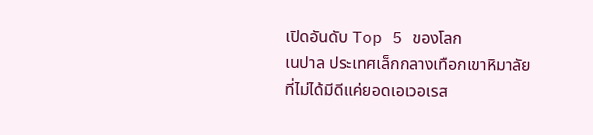เปิดอันดับ Top 5 ของโลก
เนปาล ประเทศเล็กกลางเทือกเขาหิมาลัยที่ไม่ได้มีดีแค่ยอดเอเวอเรส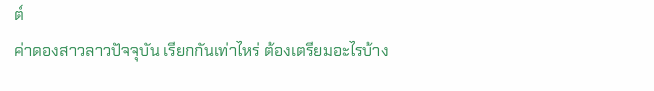ต์
ค่าดองสาวลาวปัจจุบัน เรียกกันเท่าไหร่ ต้องเตรียมอะไรบ้าง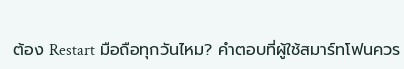ต้อง Restart มือถือทุกวันไหม? คำตอบที่ผู้ใช้สมาร์ทโฟนควร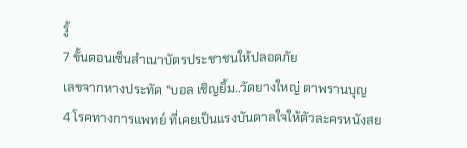รู้
7 ขั้นตอนเซ็นสำเนาบัตรประชาชนให้ปลอดภัย
เลขจากหางประทัด "บอล เชิญยิ้ม..วัดยางใหญ่ ตาพรานบุญ
4 โรคทางการแพทย์ ที่เคยเป็นแรงบันดาลใจให้ตัวละครหนังสย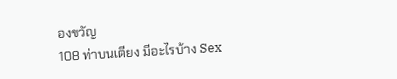องขวัญ
108 ท่าบนเตียง มีอะไรบ้าง Sex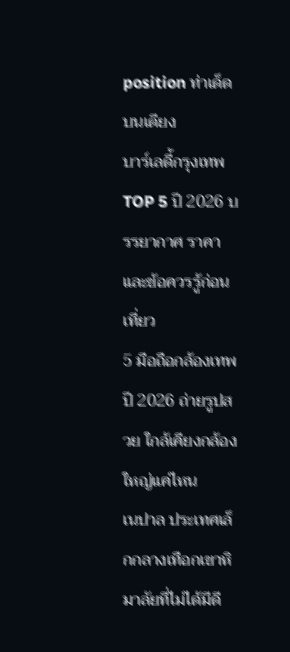position ท่าเด็ดบนเตียง
บาร์เลดี้กรุงเทพ TOP 5 ปี 2026 บรรยากาศ ราคา และข้อควรรู้ก่อนเที่ยว
5 มือถือกล้องเทพปี 2026 ถ่ายรูปสวย ใกล้เคียงกล้องใหญ่แค่ไหน
เนปาล ประเทศเล็กกลางเทือกเขาหิมาลัยที่ไม่ได้มีดี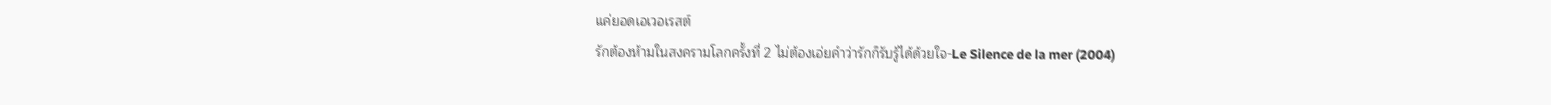แค่ยอดเอเวอเรสต์
รักต้องห้ามในสงครามโลกครั้งที่ 2 ไม่ต้องเอ่ยคำว่ารักก็รับรู้ได้ด้วยใจ-Le Silence de la mer (2004)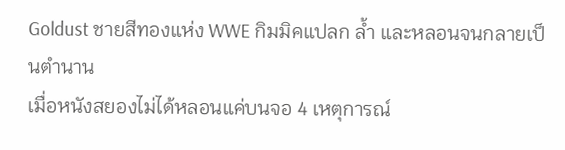Goldust ชายสีทองแห่ง WWE กิมมิคแปลก ล้ำ และหลอนจนกลายเป็นตำนาน
เมื่อหนังสยองไม่ได้หลอนแค่บนจอ 4 เหตุการณ์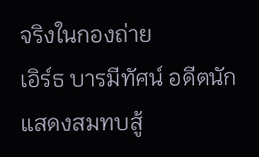จริงในกองถ่าย
เอิร์ธ บารมีทัศน์ อดีตนักแสดงสมทบสู้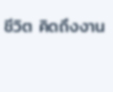ชีวิต คิดถึงงาน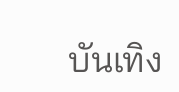บันเทิง